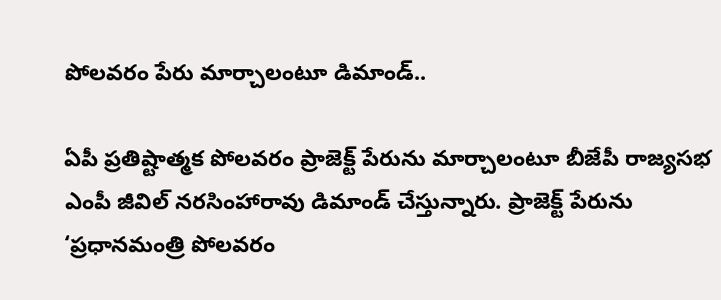పోలవరం పేరు మార్చాలంటూ డిమాండ్..

ఏపీ ప్రతిష్టాత్మక పోలవరం ప్రాజెక్ట్‌ పేరును మార్చాలంటూ బీజేపీ రాజ్యసభ ఎంపీ జీవిల్ నరసింహారావు డిమాండ్ చేస్తున్నారు. ప్రాజెక్ట్ పేరును ‘ప్రధానమంత్రి పోలవరం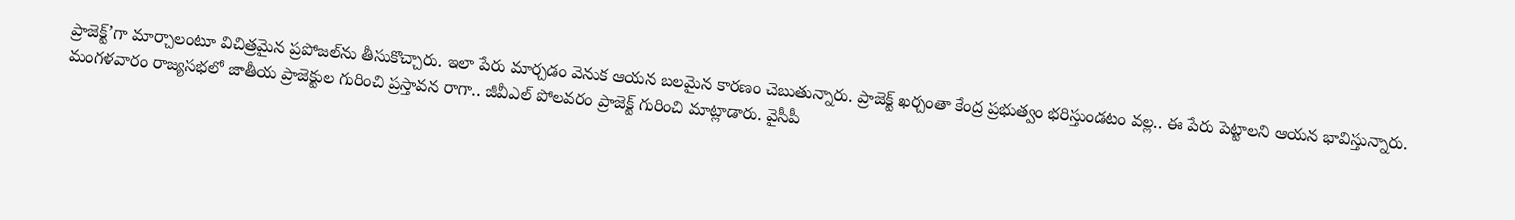ప్రాజెక్ట్’గా మార్చాలంటూ విచిత్రమైన ప్రపోజల్‌ను తీసుకొచ్చారు. ఇలా పేరు మార్చడం వెనుక ఆయన బలమైన కారణం చెబుతున్నారు. ప్రాజెక్ట్ ఖర్చంతా కేంద్ర ప్రభుత్వం భరిస్తుండటం వల్ల.. ఈ పేరు పెట్టాలని ఆయన భావిస్తున్నారు. మంగళవారం రాజ్యసభలో జాతీయ ప్రాజెక్టుల గురించి ప్రస్తావన రాగా.. జీవీఎల్ పోలవరం ప్రాజెక్ట్ గురించి మాట్లాడారు. వైసీపీ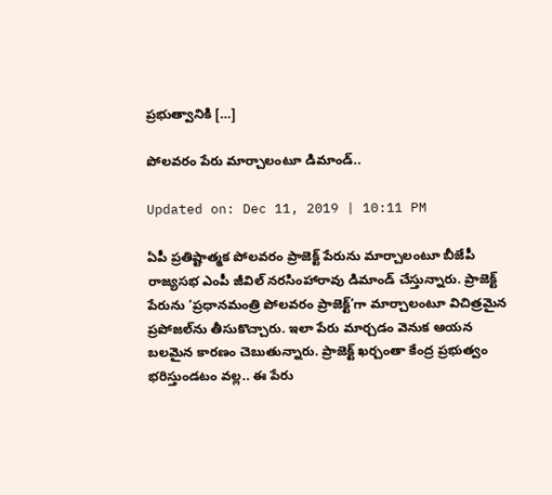ప్రభుత్వానికి […]

పోలవరం పేరు మార్చాలంటూ డిమాండ్..

Updated on: Dec 11, 2019 | 10:11 PM

ఏపీ ప్రతిష్టాత్మక పోలవరం ప్రాజెక్ట్‌ పేరును మార్చాలంటూ బీజేపీ రాజ్యసభ ఎంపీ జీవిల్ నరసింహారావు డిమాండ్ చేస్తున్నారు. ప్రాజెక్ట్ పేరును ‘ప్రధానమంత్రి పోలవరం ప్రాజెక్ట్’గా మార్చాలంటూ విచిత్రమైన ప్రపోజల్‌ను తీసుకొచ్చారు. ఇలా పేరు మార్చడం వెనుక ఆయన బలమైన కారణం చెబుతున్నారు. ప్రాజెక్ట్ ఖర్చంతా కేంద్ర ప్రభుత్వం భరిస్తుండటం వల్ల.. ఈ పేరు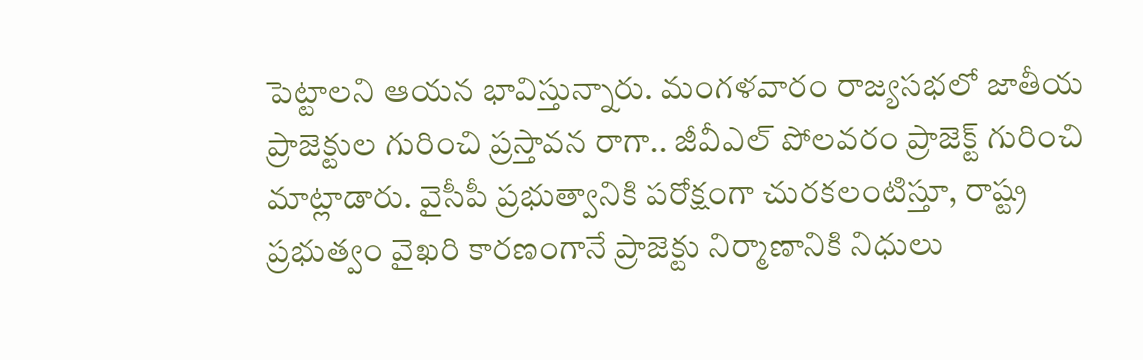పెట్టాలని ఆయన భావిస్తున్నారు. మంగళవారం రాజ్యసభలో జాతీయ ప్రాజెక్టుల గురించి ప్రస్తావన రాగా.. జీవీఎల్ పోలవరం ప్రాజెక్ట్ గురించి మాట్లాడారు. వైసీపీ ప్రభుత్వానికి పరోక్షంగా చురకలంటిస్తూ, రాష్ట్ర ప్రభుత్వం వైఖరి కారణంగానే ప్రాజెక్టు నిర్మాణానికి నిధులు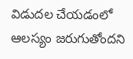విడుదల చేయడంలో ఆలస్యం జరుగుతోందని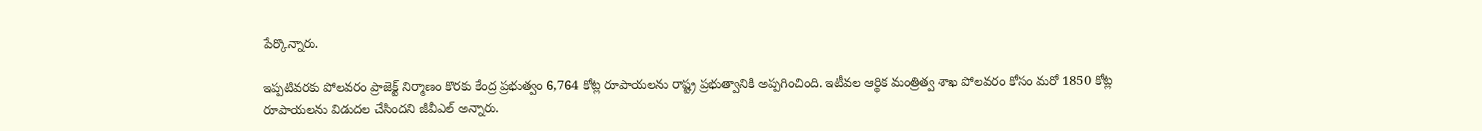పేర్కొన్నారు.

ఇప్పటివరకు పోలవరం ప్రాజెక్ట్ నిర్మాణం కొరకు కేంద్ర ప్రభుత్వం 6,764 కోట్ల రూపాయలను రాష్ట్ర ప్రభుత్వానికి అప్పగించింది. ఇటీవల ఆర్థిక మంత్రిత్వ శాఖ పోలవరం కోసం మరో 1850 కోట్ల రూపాయలను విడుదల చేసిందని జీవీఎల్ అన్నారు.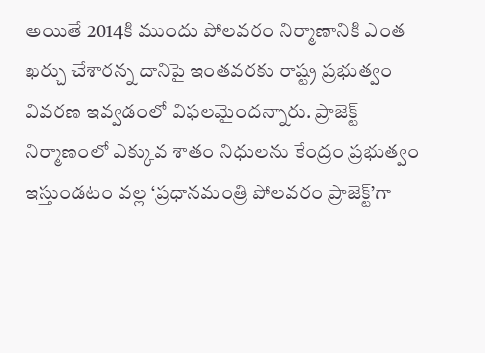అయితే 2014కి ముందు పోలవరం నిర్మాణానికి ఎంత ఖర్చు చేశారన్న దానిపై ఇంతవరకు రాష్ట్ర ప్రభుత్వం వివరణ ఇవ్వడంలో విఫలమైందన్నారు. ప్రాజెక్ట్ నిర్మాణంలో ఎక్కువ శాతం నిధులను కేంద్రం ప్రభుత్వం ఇస్తుండటం వల్ల ‘ప్రధానమంత్రి పోలవరం ప్రాజెక్ట్’గా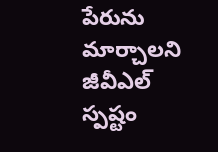పేరును మార్చాలని జీవీఎల్ స్పష్టం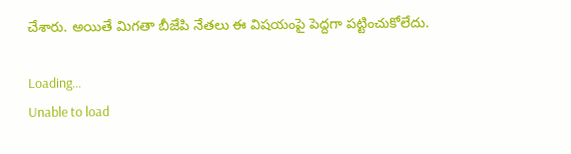చేశారు. అయితే మిగతా బీజేపి నేతలు ఈ విషయంపై పెద్దగా పట్టించుకోలేదు.

Loading...
Unable to load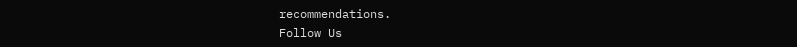recommendations.
Follow Us